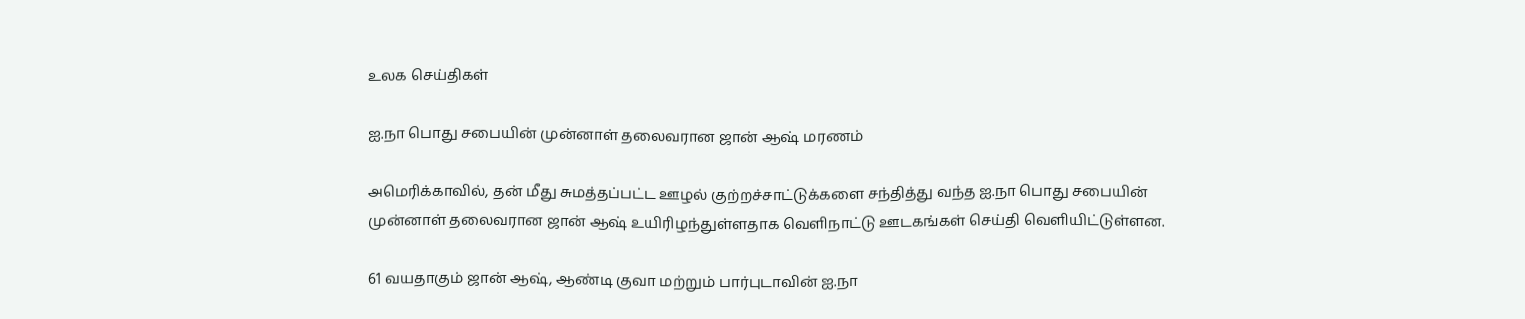உலக செய்திகள்

ஐ.நா பொது சபையின் முன்னாள் தலைவரான ஜான் ஆஷ் மரணம்

அமெரிக்காவில், தன் மீது சுமத்தப்பட்ட ஊழல் குற்றச்சாட்டுக்களை சந்தித்து வந்த ஐ.நா பொது சபையின் முன்னாள் தலைவரான ஜான் ஆஷ் உயிரிழந்துள்ளதாக வெளிநாட்டு ஊடகங்கள் செய்தி வெளியிட்டுள்ளன.

61 வயதாகும் ஜான் ஆஷ், ஆண்டி குவா மற்றும் பார்புடாவின் ஐ.நா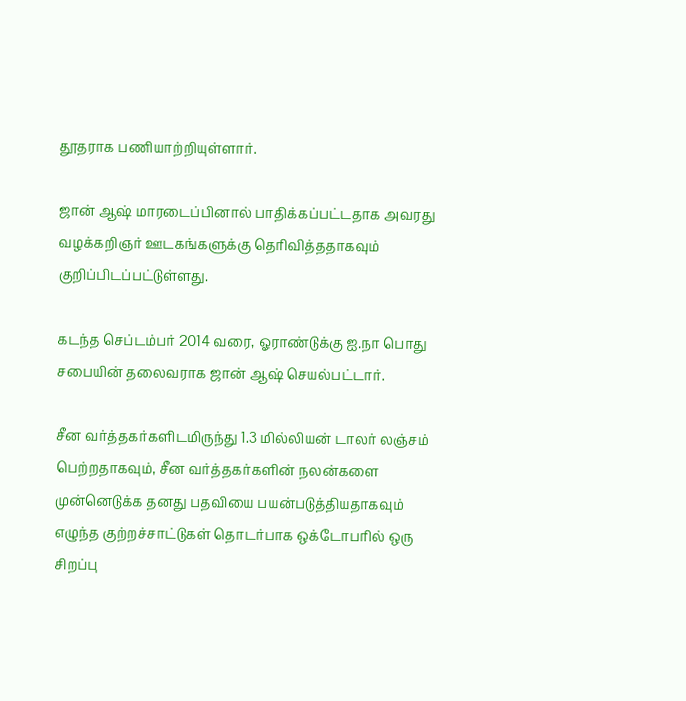தூதராக பணியாற்றியுள்ளார்.

ஜான் ஆஷ் மாரடைப்பினால் பாதிக்கப்பட்டதாக அவரது வழக்கறிஞர் ஊடகங்களுக்கு தெரிவித்ததாகவும் குறிப்பிடப்பட்டுள்ளது.

கடந்த செப்டம்பர் 2014 வரை, ஓராண்டுக்கு ஐ.நா பொது சபையின் தலைவராக ஜான் ஆஷ் செயல்பட்டார்.

சீன வர்த்தகர்களிடமிருந்து 1.3 மில்லியன் டாலர் லஞ்சம் பெற்றதாகவும், சீன வர்த்தகர்களின் நலன்களை முன்னெடுக்க தனது பதவியை பயன்படுத்தியதாகவும் எழுந்த குற்றச்சாட்டுகள் தொடர்பாக ஒக்டோபரில் ஒரு சிறப்பு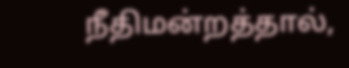நீதிமன்றத்தால்,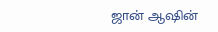ஜான் ஆஷின்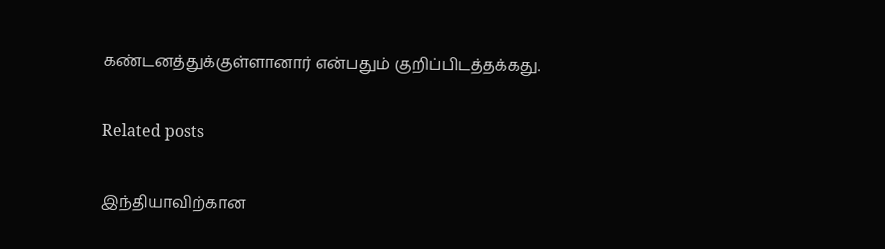கண்டனத்துக்குள்ளானார் என்பதும் குறிப்பிடத்தக்கது.

Related posts

இந்தியாவிற்கான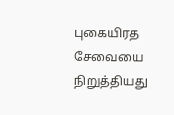புகையிரத சேவையை நிறுத்தியது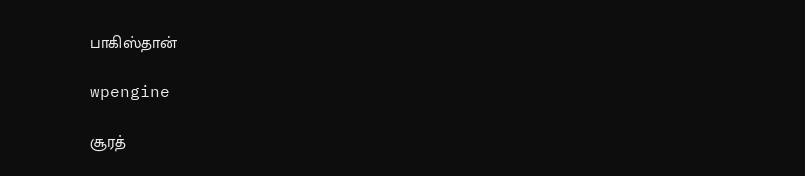பாகிஸ்தான்

wpengine

சூரத்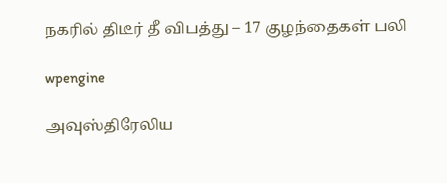நகரில் திடீர் தீ விபத்து – 17 குழந்தைகள் பலி

wpengine

அவுஸ்திரேலிய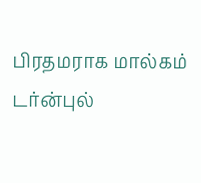பிரதமராக மால்கம் டர்ன்புல்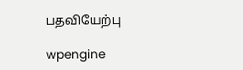பதவியேற்பு

wpengine